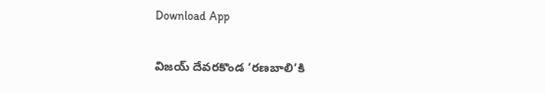Download App

విజయ్ దేవరకొండ ‘రణబాలి’కి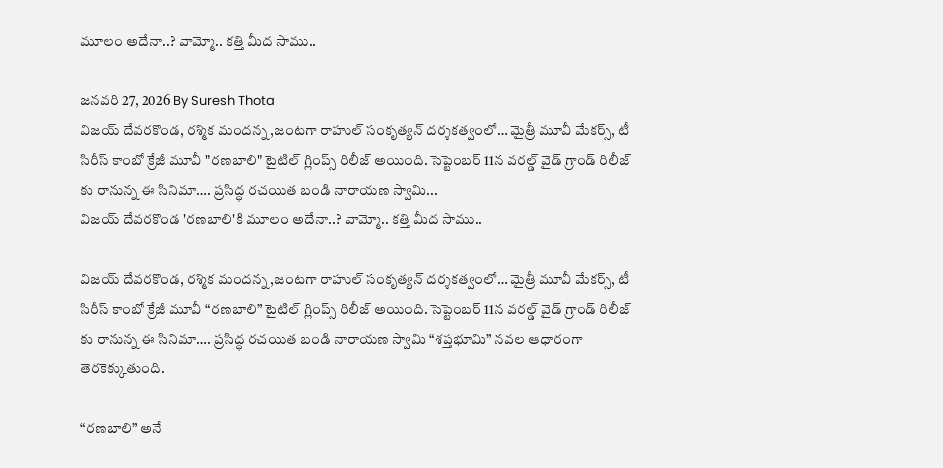మూలం అదేనా..? వామ్మో.. కత్తి మీద సాము..

జనవరి 27, 2026 By Suresh Thota
విజయ్ దేవరకొండ, రశ్మిక మందన్న,జంటగా రాహుల్ సంకృత్యన్ దర్శకత్వంలో… మైత్రీ మూవీ మేకర్స్, టీ సిరీస్ కాంబో క్రేజీ మూవీ "రణబాలి" టైటిల్ గ్లింప్స్ రిలీజ్ అయింది. సెప్టెంబర్ 11న వరల్డ్ వైడ్ గ్రాండ్ రిలీజ్ కు రానున్న ఈ సినిమా…. ప్రసిద్ధ రచయిత బండి నారాయణ స్వామి...
విజయ్ దేవరకొండ 'రణబాలి'కి మూలం అదేనా..? వామ్మో.. కత్తి మీద సాము..

విజయ్ దేవరకొండ, రశ్మిక మందన్న,జంటగా రాహుల్ సంకృత్యన్ దర్శకత్వంలో… మైత్రీ మూవీ మేకర్స్, టీ సిరీస్ కాంబో క్రేజీ మూవీ “రణబాలి” టైటిల్ గ్లింప్స్ రిలీజ్ అయింది. సెప్టెంబర్ 11న వరల్డ్ వైడ్ గ్రాండ్ రిలీజ్ కు రానున్న ఈ సినిమా…. ప్రసిద్ధ రచయిత బండి నారాయణ స్వామి “శప్తభూమి” నవల ఆధారంగా తెరకెక్కుతుంది.

“రణబాలి” అనే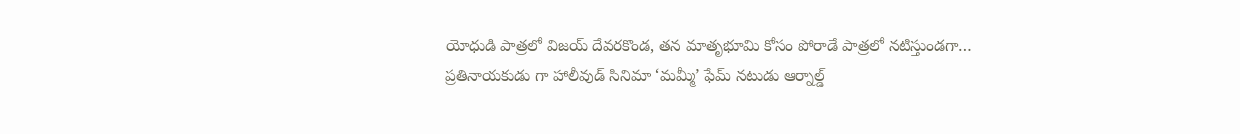యోధుడి పాత్రలో విజయ్ దేవరకొండ, తన మాతృభూమి కోసం పోరాడే పాత్రలో నటిస్తుండగా… ప్రతినాయకుడు గా హాలీవుడ్ సినిమా ‘మమ్మీ’ ఫేమ్ నటుడు ఆర్నాల్డ్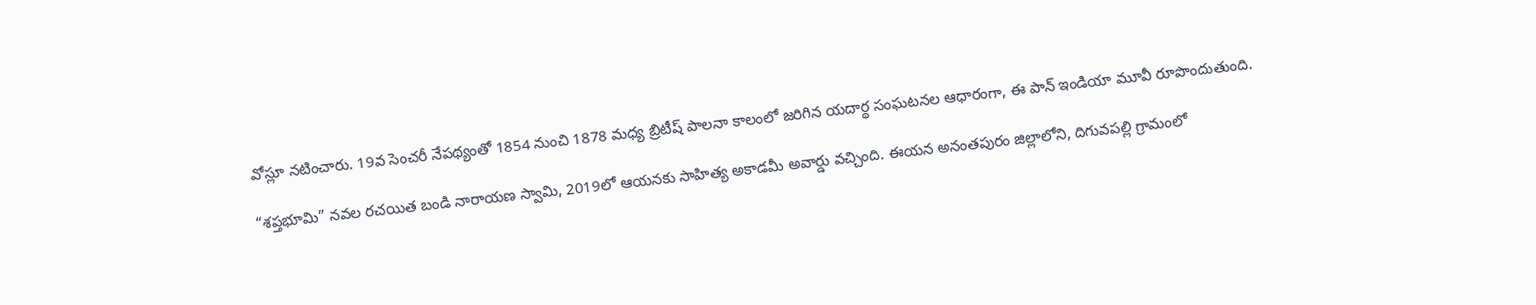వోస్లూ నటించారు. 19వ సెంచరీ నేపథ్యంతో 1854 నుంచి 1878 మధ్య బ్రిటీష్ పాలనా కాలంలో జరిగిన యదార్థ సంఘటనల ఆధారంగా, ఈ పాన్ ఇండియా మూవీ రూపొందుతుంది.

“శప్తభూమి” నవల రచయిత బండి నారాయణ స్వామి, 2019లో ఆయనకు సాహిత్య అకాడమీ అవార్డు వచ్చింది. ఈయన అనంతపురం జిల్లాలోని, దిగువపల్లి గ్రామంలో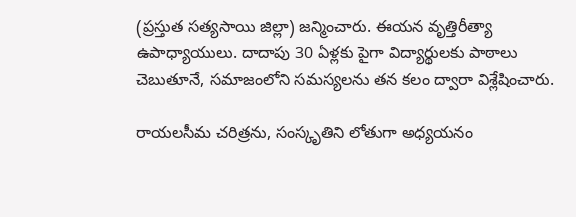(ప్రస్తుత సత్యసాయి జిల్లా) జన్మించారు. ఈయన వృత్తిరీత్యా ఉపాధ్యాయులు. దాదాపు 30 ఏళ్లకు పైగా విద్యార్థులకు పాఠాలు చెబుతూనే, సమాజంలోని సమస్యలను తన కలం ద్వారా విశ్లేషించారు.

రాయలసీమ చరిత్రను, సంస్కృతిని లోతుగా అధ్యయనం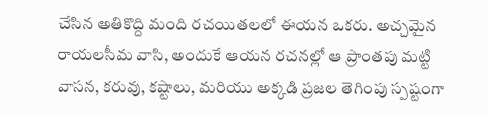చేసిన అతికొద్ది మంది రచయితలలో ఈయన ఒకరు. అచ్చమైన రాయలసీమ వాసి, అందుకే ఆయన రచనల్లో ఆ ప్రాంతపు మట్టి వాసన, కరువు, కష్టాలు, మరియు అక్కడి ప్రజల తెగింపు స్పష్టంగా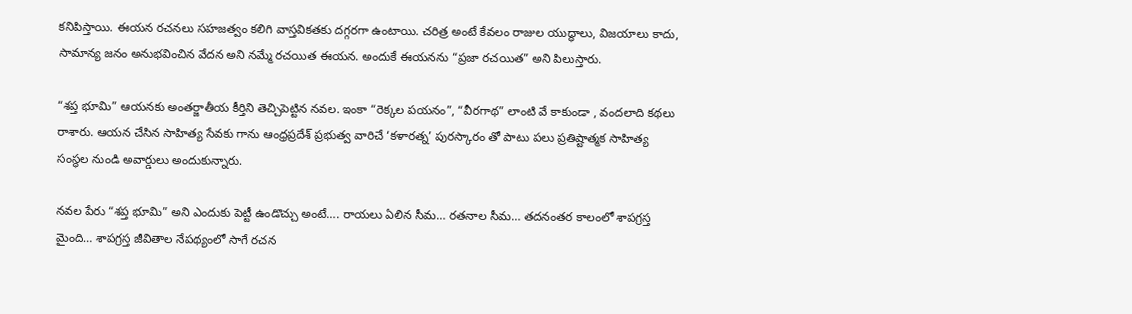కనిపిస్తాయి. ఈయన రచనలు సహజత్వం కలిగి వాస్తవికతకు దగ్గరగా ఉంటాయి. చరిత్ర అంటే కేవలం రాజుల యుద్ధాలు, విజయాలు కాదు, సామాన్య జనం అనుభవించిన వేదన అని నమ్మే రచయిత ఈయన. అందుకే ఈయనను “ప్రజా రచయిత” అని పిలుస్తారు.

“శప్త భూమి” ఆయనకు అంతర్జాతీయ కీర్తిని తెచ్చిపెట్టిన నవల. ఇంకా “రెక్కల పయనం”, “వీరగాథ” లాంటి వే కాకుండా , వందలాది కథలు రాశారు. ఆయన చేసిన సాహిత్య సేవకు గాను ఆంధ్రప్రదేశ్ ప్రభుత్వ వారిచే ‘కళారత్న’ పురస్కారం తో పాటు పలు ప్రతిష్టాత్మక సాహిత్య సంస్థల నుండి అవార్డులు అందుకున్నారు.

నవల పేరు “శప్త భూమి” అని ఎందుకు పెట్టీ ఉండొచ్చు అంటే…. రాయలు ఏలిన సీమ… రతనాల సీమ… తదనంతర కాలంలో శాపగ్రస్త మైంది… శాపగ్రస్త జీవితాల నేపథ్యంలో సాగే రచన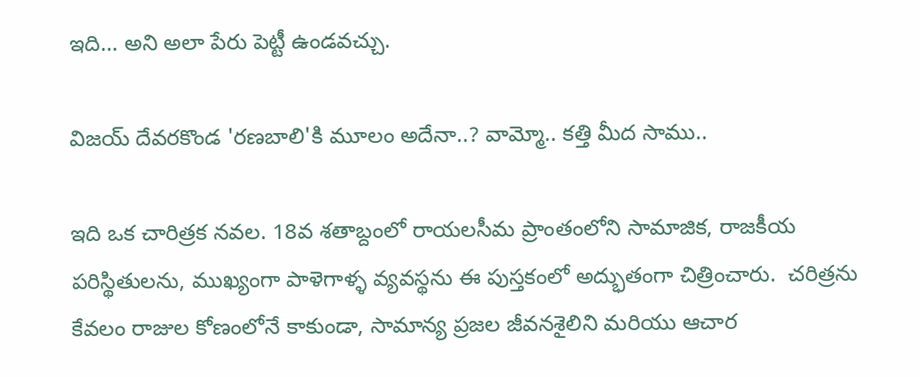ఇది… అని అలా పేరు పెట్టీ ఉండవచ్చు.

విజయ్ దేవరకొండ 'రణబాలి'కి మూలం అదేనా..? వామ్మో.. కత్తి మీద సాము..

ఇది ఒక చారిత్రక నవల. 18వ శతాబ్దంలో రాయలసీమ ప్రాంతంలోని సామాజిక, రాజకీయ పరిస్థితులను, ముఖ్యంగా పాళెగాళ్ళ వ్యవస్థను ఈ పుస్తకంలో అద్భుతంగా చిత్రించారు.  చరిత్రను కేవలం రాజుల కోణంలోనే కాకుండా, సామాన్య ప్రజల జీవనశైలిని మరియు ఆచార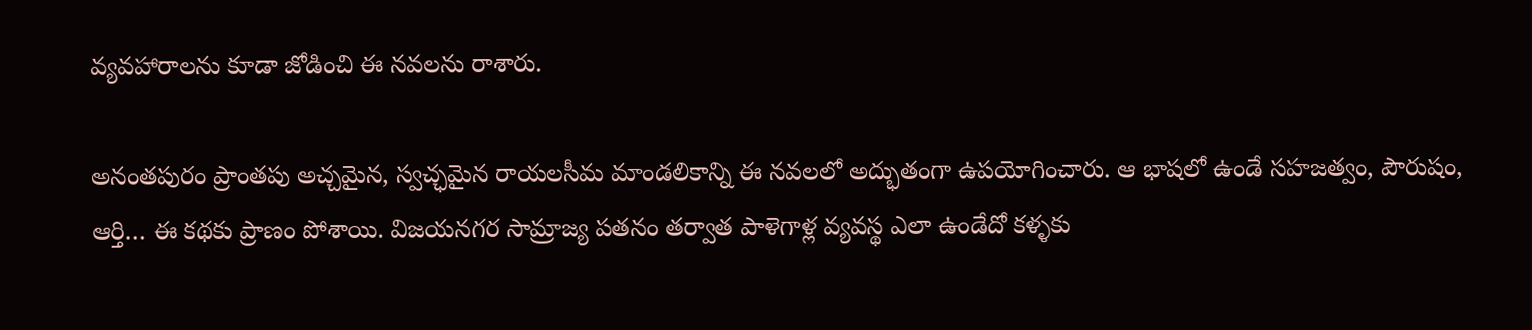వ్యవహారాలను కూడా జోడించి ఈ నవలను రాశారు.

అనంతపురం ప్రాంతపు అచ్చమైన, స్వచ్ఛమైన రాయలసీమ మాండలికాన్ని ఈ నవలలో అద్భుతంగా ఉపయోగించారు. ఆ భాషలో ఉండే సహజత్వం, పౌరుషం, ఆర్తి… ఈ కథకు ప్రాణం పోశాయి. విజయనగర సామ్రాజ్య పతనం తర్వాత పాళెగాళ్ల వ్యవస్థ ఎలా ఉండేదో కళ్ళకు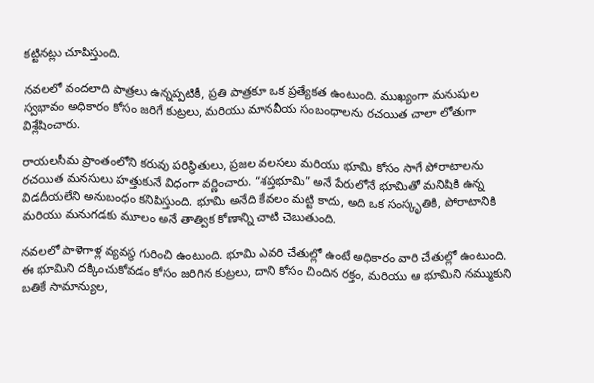కట్టినట్లు చూపిస్తుంది.

నవలలో వందలాది పాత్రలు ఉన్నప్పటికీ, ప్రతి పాత్రకూ ఒక ప్రత్యేకత ఉంటుంది. ముఖ్యంగా మనుషుల స్వభావం అధికారం కోసం జరిగే కుట్రలు, మరియు మానవీయ సంబంధాలను రచయిత చాలా లోతుగా విశ్లేషించారు.

రాయలసీమ ప్రాంతంలోని కరువు పరిస్థితులు, ప్రజల వలసలు మరియు భూమి కోసం సాగే పోరాటాలను రచయిత మనసులు హత్తుకునే విధంగా వర్ణించారు. “శప్తభూమి” అనే పేరులోనే భూమితో మనిషికి ఉన్న విడదీయలేని అనుబంధం కనిపిస్తుంది. భూమి అనేది కేవలం మట్టి కాదు, అది ఒక సంస్కృతికి, పోరాటానికి మరియు మనుగడకు మూలం అనే తాత్విక కోణాన్ని చాటి చెబుతుంది.

నవలలో పాళెగాళ్ల వ్యవస్థ గురించి ఉంటుంది. భూమి ఎవరి చేతుల్లో ఉంటే అధికారం వారి చేతుల్లో ఉంటుంది. ఈ భూమిని దక్కించుకోవడం కోసం జరిగిన కుట్రలు, దాని కోసం చిందిన రక్తం, మరియు ఆ భూమిని నమ్ముకుని బతికే సామాన్యుల,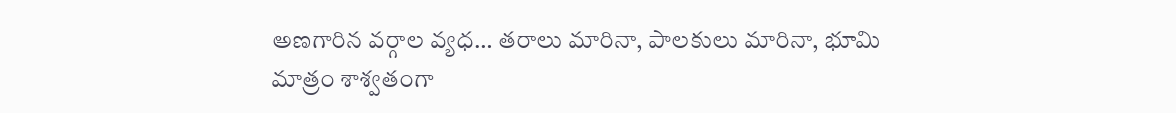అణగారిన వర్గాల వ్యధ… తరాలు మారినా, పాలకులు మారినా, భూమి మాత్రం శాశ్వతంగా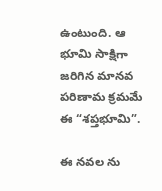ఉంటుంది. ఆ భూమి సాక్షిగా జరిగిన మానవ పరిణామ క్రమమే ఈ “శప్తభూమి”.

ఈ నవల ను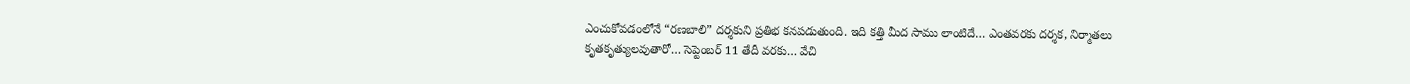ఎంచుకోవడంలోనే “రణబాలి” దర్శకుని ప్రతిభ కనపడుతుంది. ఇది కత్తి మీద సాము లాంటిదే… ఎంతవరకు దర్శక, నిర్మాతలు కృతకృత్యులవుతారో… సెప్టెంబర్ 11 తేదీ వరకు… వేచి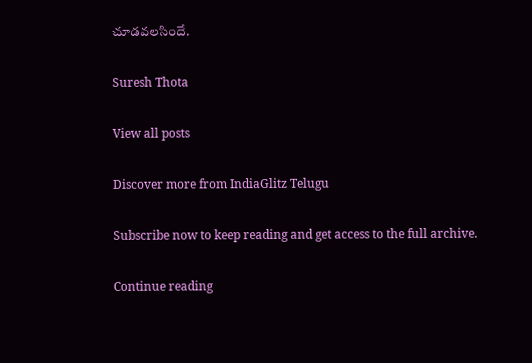చూడవలసిందే.

Suresh Thota

View all posts

Discover more from IndiaGlitz Telugu

Subscribe now to keep reading and get access to the full archive.

Continue reading